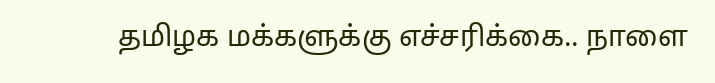தமிழக மக்களுக்கு எச்சரிக்கை.. நாளை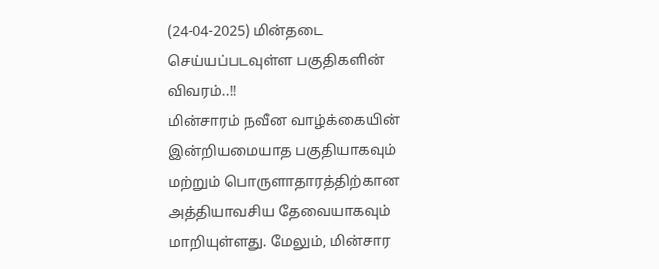(24-04-2025) மின்தடை செய்யப்படவுள்ள பகுதிகளின் விவரம்..!!
மின்சாரம் நவீன வாழ்க்கையின் இன்றியமையாத பகுதியாகவும் மற்றும் பொருளாதாரத்திற்கான அத்தியாவசிய தேவையாகவும் மாறியுள்ளது. மேலும், மின்சார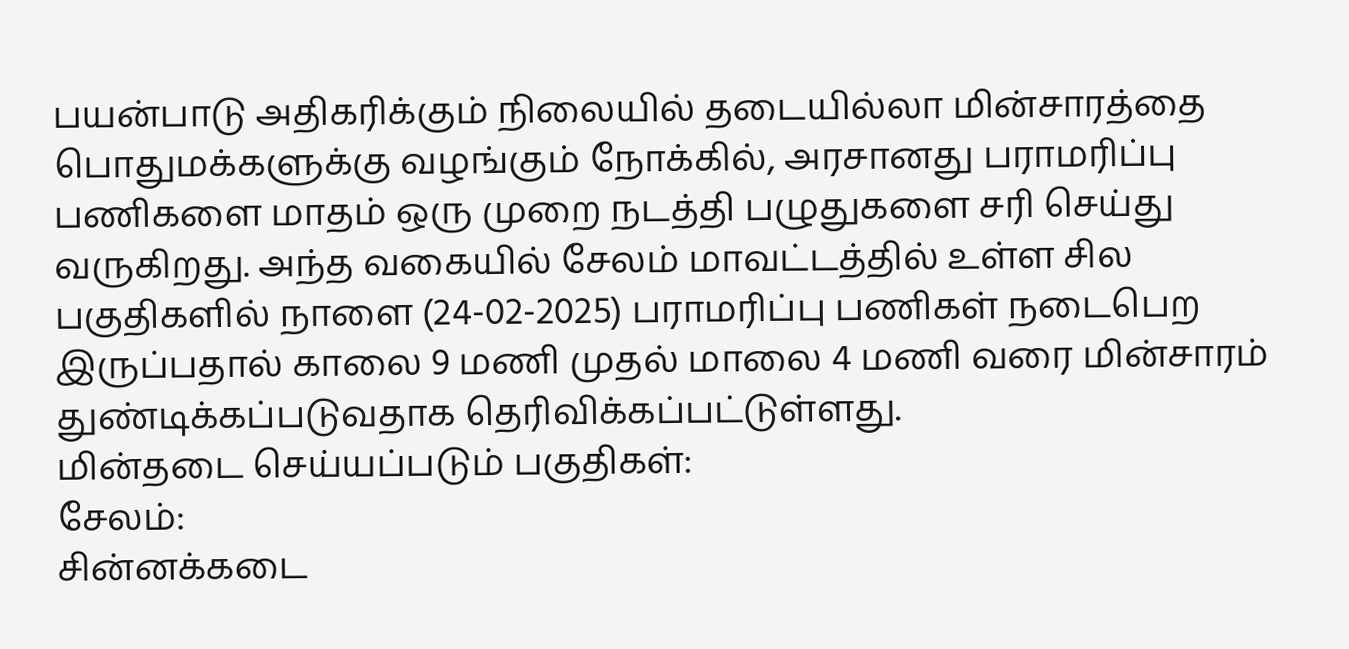பயன்பாடு அதிகரிக்கும் நிலையில் தடையில்லா மின்சாரத்தை பொதுமக்களுக்கு வழங்கும் நோக்கில், அரசானது பராமரிப்பு பணிகளை மாதம் ஒரு முறை நடத்தி பழுதுகளை சரி செய்து வருகிறது. அந்த வகையில் சேலம் மாவட்டத்தில் உள்ள சில பகுதிகளில் நாளை (24-02-2025) பராமரிப்பு பணிகள் நடைபெற இருப்பதால் காலை 9 மணி முதல் மாலை 4 மணி வரை மின்சாரம் துண்டிக்கப்படுவதாக தெரிவிக்கப்பட்டுள்ளது.
மின்தடை செய்யப்படும் பகுதிகள்:
சேலம்:
சின்னக்கடை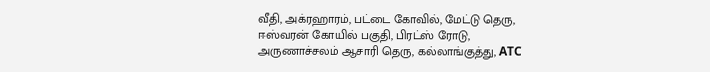வீதி, அக்ரஹாரம், பட்டை கோவில், மேட்டு தெரு, ஈஸ்வரன் கோயில் பகுதி, பிரட்ஸ் ரோடு, அருணாச்சலம் ஆசாரி தெரு, கல்லாங்குத்து, ATC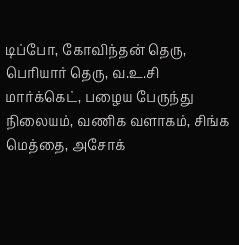டிப்போ, கோவிந்தன் தெரு, பெரியார் தெரு, வ.உ.சி மார்க்கெட், பழைய பேருந்து நிலையம், வணிக வளாகம், சிங்க மெத்தை, அசோக்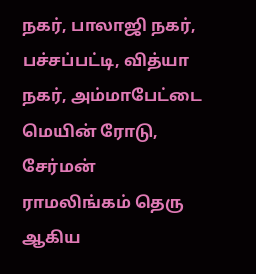நகர், பாலாஜி நகர், பச்சப்பட்டி, வித்யா நகர், அம்மாபேட்டை மெயின் ரோடு, சேர்மன் ராமலிங்கம் தெரு ஆகிய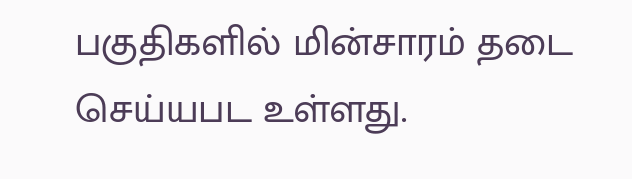பகுதிகளில் மின்சாரம் தடை செய்யபட உள்ளது.